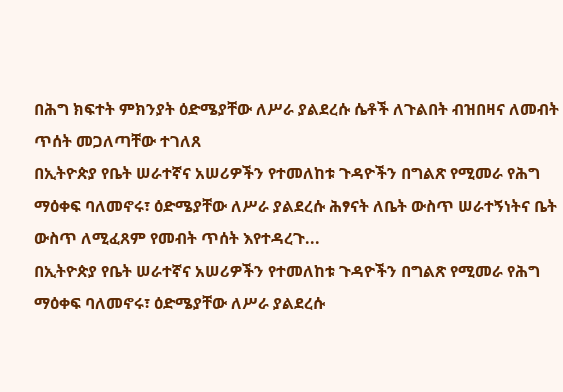በሕግ ክፍተት ምክንያት ዕድሜያቸው ለሥራ ያልደረሱ ሴቶች ለጉልበት ብዝበዛና ለመብት ጥሰት መጋለጣቸው ተገለጸ
በኢትዮጵያ የቤት ሠራተኛና አሠሪዎችን የተመለከቱ ጉዳዮችን በግልጽ የሚመራ የሕግ ማዕቀፍ ባለመኖሩ፣ ዕድሜያቸው ለሥራ ያልደረሱ ሕፃናት ለቤት ውስጥ ሠራተኝነትና ቤት ውስጥ ለሚፈጸም የመብት ጥሰት እየተዳረጉ...
በኢትዮጵያ የቤት ሠራተኛና አሠሪዎችን የተመለከቱ ጉዳዮችን በግልጽ የሚመራ የሕግ ማዕቀፍ ባለመኖሩ፣ ዕድሜያቸው ለሥራ ያልደረሱ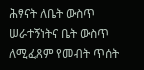ሕፃናት ለቤት ውስጥ ሠራተኝነትና ቤት ውስጥ ለሚፈጸም የመብት ጥሰት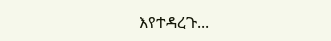እየተዳረጉ...